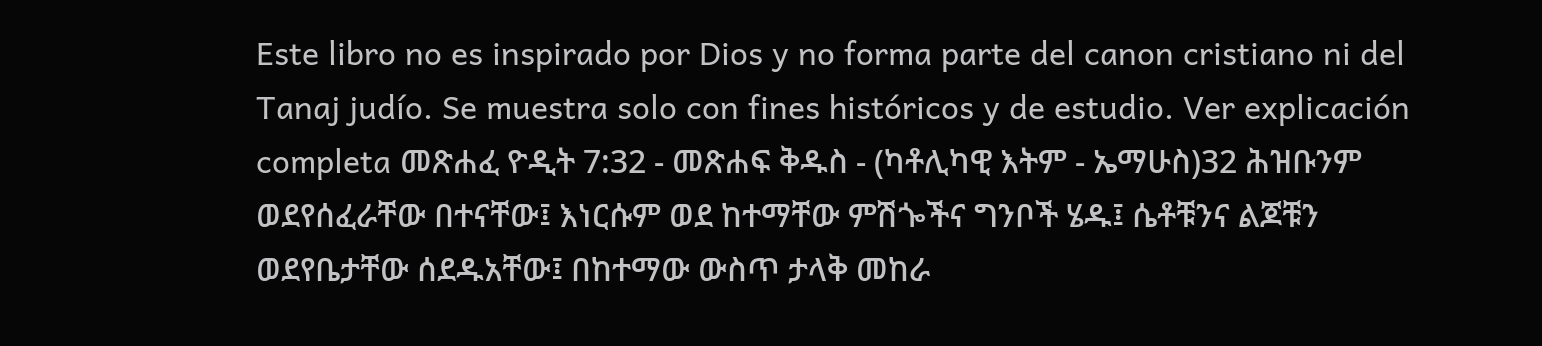Este libro no es inspirado por Dios y no forma parte del canon cristiano ni del Tanaj judío. Se muestra solo con fines históricos y de estudio. Ver explicación completa መጽሐፈ ዮዲት 7:32 - መጽሐፍ ቅዱስ - (ካቶሊካዊ እትም - ኤማሁስ)32 ሕዝቡንም ወደየሰፈራቸው በተናቸው፤ እነርሱም ወደ ከተማቸው ምሽጐችና ግንቦች ሄዱ፤ ሴቶቹንና ልጆቹን ወደየቤታቸው ሰደዱአቸው፤ በከተማው ውስጥ ታላቅ መከራ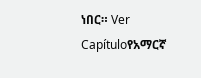ነበር። Ver Capítuloየአማርኛ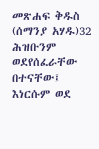መጽሐፍ ቅዱስ (ሰማንያ አሃዱ)32 ሕዝቡንም ወደየሰፈራቸው በተናቸው፤ እነርሱም ወደ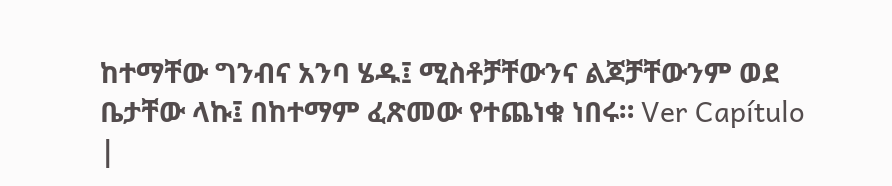ከተማቸው ግንብና አንባ ሄዱ፤ ሚስቶቻቸውንና ልጆቻቸውንም ወደ ቤታቸው ላኩ፤ በከተማም ፈጽመው የተጨነቁ ነበሩ። Ver Capítulo |